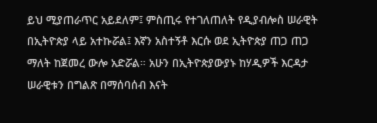ይህ ሚያጠራጥር አይደለም፤ ምስጢሩ የተገለጠለት የዲያብሎስ ሠራዊት በኢትዮጵያ ላይ አተኩሯል፤ እኛን አስተኝቶ እርሱ ወደ ኢትዮጵያ ጠጋ ጠጋ ማለት ከጀመረ ውሎ አድሯል። አሁን በኢትዮጵያውያኑ ከሃዲዎች እርዳታ ሠራዊቱን በግልጽ በማሰባሰብ እናት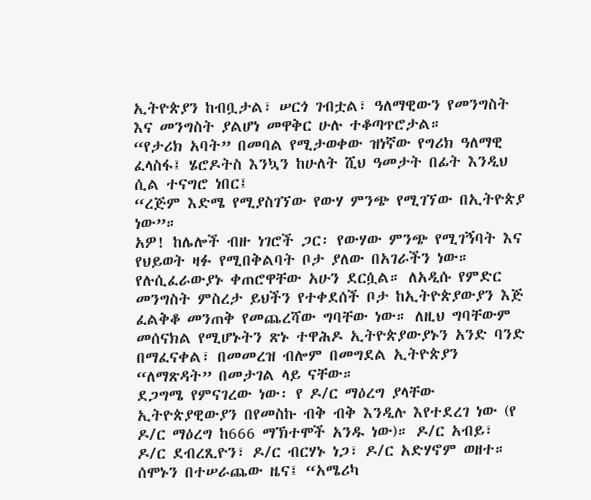ኢትዮጵያን ከብቧታል፣ ሠርጎ ገብቷል፣ ዓለማዊውን የመንግስት እና መንግስት ያልሆነ መዋቅር ሁሉ ተቆጣጥሮታል።
“የታሪክ አባት” በመባል የሚታወቀው ዝነኛው የግሪክ ዓለማዊ ፈላስፋ፤ ሄሮዶትስ እንኳን ከሁለት ሺህ ዓመታት በፊት እንዲህ ሲል ተናግሮ ነበር፤
“ረጅም እድሜ የሚያስገኘው የውሃ ምንጭ የሚገኘው በኢትዮጵያ ነው”።
አዎ! ከሌሎች ብዙ ነገሮች ጋር፡ የውሃው ምንጭ የሚገኝባት እና የህይወት ዛፉ የሚበቅልባት ቦታ ያለው በአገራችን ነው።
የሉሲፈራውያኑ ቀጠሮዋቸው አሁን ደርሷል። ለአዲሱ የምድር መንግስት ምስረታ ይህችን የተቀደሰች ቦታ ከኢትዮጵያውያን እጅ ፈልቅቆ መንጠቅ የመጨረሻው ግባቸው ነው። ለዚህ ግባቸውም መሰናክል የሚሆኑትን ጽኑ ተዋሕዶ ኢትዮጵያውያኑን አንድ ባንድ በማፈናቀል፣ በመመረዝ ብሎም በመግደል ኢትዮጵያን “ለማጽዳት” በመታገል ላይ ናቸው።
ደጋግሜ የምናገረው ነው፡ የ ዶ/ር ማዕረግ ያላቸው ኢትዮጵያዊውያን በየመስኩ ብቅ ብቅ እንዲሉ እየተደረገ ነው (የ ዶ/ር ማዕረግ ከ666 ማኽተሞች አንዱ ነው)። ዶ/ር አብይ፣ ዶ/ር ደብረጺዮን፣ ዶ/ር ብርሃኑ ነጋ፣ ዶ/ር አድሃኖም ወዘተ።
ሰሞኑን በተሠራጨው ዜና፤ “አሜሪካ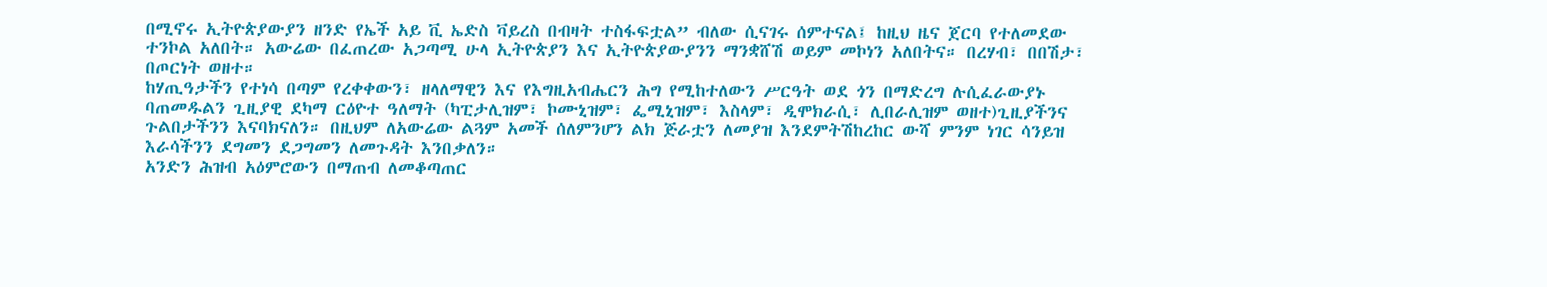በሚኖሩ ኢትዮጵያውያን ዘንድ የኤች አይ ቪ ኤድስ ቫይረስ በብዛት ተስፋፍቷል” ብለው ሲናገሩ ሰምተናል፤ ከዚህ ዜና ጀርባ የተለመደው ተንኮል አለበት። አውሬው በፈጠረው አጋጣሚ ሁላ ኢትዮጵያን እና ኢትዮጵያውያንን ማንቋሸሽ ወይም መኮነን አለበትና። በረሃብ፣ በበሽታ፣ በጦርነት ወዘተ።
ከሃጢዓታችን የተነሳ በጣም የረቀቀውን፣ ዘላለማዊን እና የእግዚአብሔርን ሕግ የሚከተለውን ሥርዓት ወደ ጎን በማድረግ ሉሲፈራውያኑ ባጠመዱልን ጊዚያዊ ደካማ ርዕዮተ ዓለማት (ካፒታሊዝም፣ ኮሙኒዝም፣ ፌሚኒዝም፣ እስላም፣ ዲሞክራሲ፣ ሊበራሊዝም ወዘተ)ጊዚያችንና ጉልበታችንን እናባክናለን። በዚህም ለአውሬው ልጓም አመች ሰለምንሆን ልክ ጅራቷን ለመያዝ እንደምትሽከረከር ውሻ ምንም ነገር ሳንይዝ እራሳችንን ደግመን ደጋግመን ለመጉዳት እንበቃለን።
አንድን ሕዝብ አዕምሮውን በማጠብ ለመቆጣጠር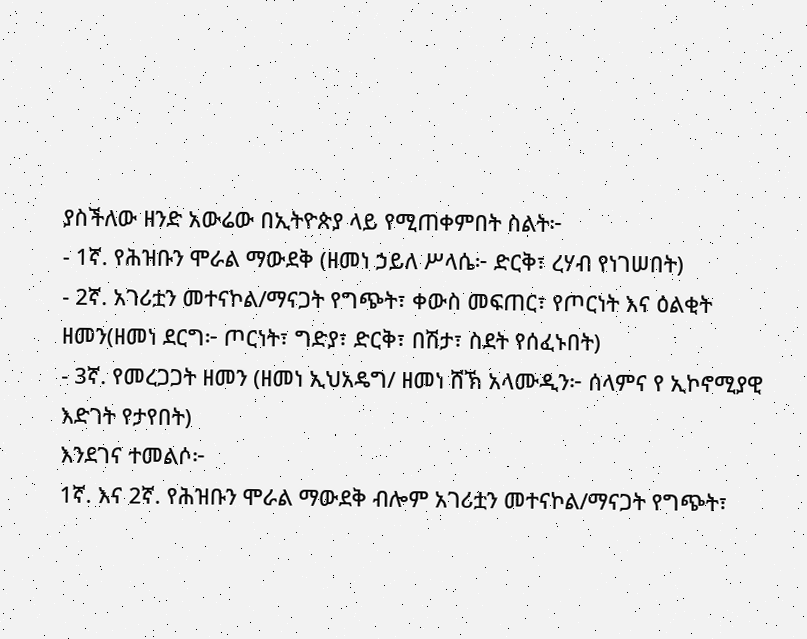ያስችለው ዘንድ አውሬው በኢትዮጵያ ላይ የሚጠቀምበት ስልት፦
- 1ኛ. የሕዝቡን ሞራል ማውደቅ (ዘመነ ኃይለ ሥላሴ፦ ድርቅ፣ ረሃብ የነገሠበት)
- 2ኛ. አገሪቷን መተናኮል/ማናጋት የግጭት፣ ቀውስ መፍጠር፣ የጦርነት እና ዕልቂት ዘመን(ዘመነ ደርግ፦ ጦርነት፣ ግድያ፣ ድርቅ፣ በሽታ፣ ስደት የሰፈኑበት)
- 3ኛ. የመረጋጋት ዘመን (ዘመነ ኢህአዴግ/ ዘመነ ሸኽ አላሙዲን፦ ሰላምና የ ኢኮኖሚያዊ እድገት የታየበት)
እንደገና ተመልሶ፦
1ኛ. እና 2ኛ. የሕዝቡን ሞራል ማውደቅ ብሎም አገሪቷን መተናኮል/ማናጋት የግጭት፣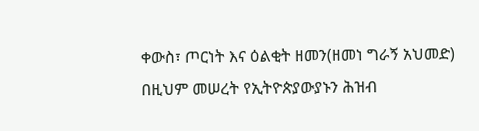ቀውስ፣ ጦርነት እና ዕልቂት ዘመን(ዘመነ ግራኝ አህመድ)
በዚህም መሠረት የኢትዮጵያውያኑን ሕዝብ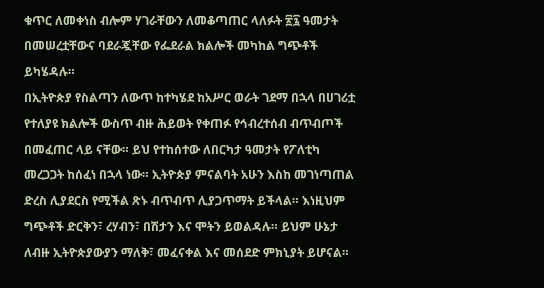ቁጥር ለመቀነስ ብሎም ሃገራቸውን ለመቆጣጠር ላለፉት ፳፯ ዓመታት በመሠረቷቸውና ባደራጇቸው የፌደራል ክልሎች መካከል ግጭቶች ይካሄዳሉ።
በኢትዮጵያ የስልጣን ለውጥ ከተካሄደ ከአሥር ወራት ገደማ በኋላ በሀገሪቷ የተለያዩ ክልሎች ውስጥ ብዙ ሕይወት የቀጠፉ የኅብረተሰብ ብጥብጦች በመፈጠር ላይ ናቸው። ይህ የተከሰተው ለበርካታ ዓመታት የፖለቲካ መረጋጋት ከሰፈነ በኋላ ነው። ኢትዮጵያ ምናልባት አሁን እስከ መገነጣጠል ድረስ ሊያደርስ የሚችል ጽኑ ብጥብጥ ሊያጋጥማት ይችላል። እነዚህም ግጭቶች ድርቅን፣ ረሃብን፣ በሽታን እና ሞትን ይወልዳሉ። ይህም ሁኔታ ለብዙ ኢትዮጵያውያን ማለቅ፣ መፈናቀል እና መሰደድ ምክኒያት ይሆናል።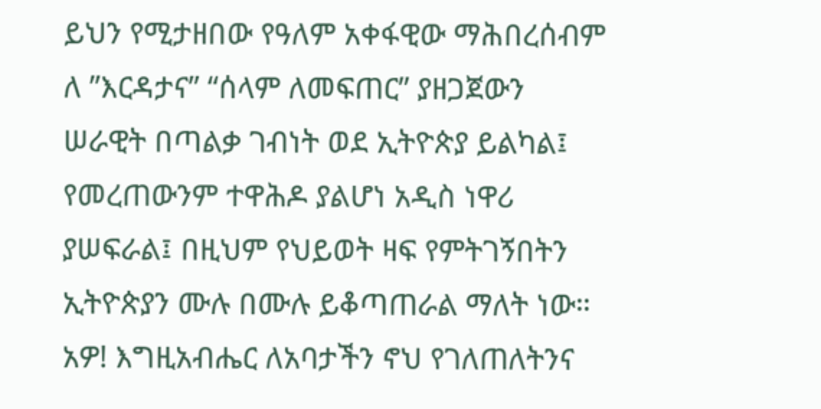ይህን የሚታዘበው የዓለም አቀፋዊው ማሕበረሰብም ለ ”እርዳታና” “ሰላም ለመፍጠር” ያዘጋጀውን ሠራዊት በጣልቃ ገብነት ወደ ኢትዮጵያ ይልካል፤ የመረጠውንም ተዋሕዶ ያልሆነ አዲስ ነዋሪ ያሠፍራል፤ በዚህም የህይወት ዛፍ የምትገኝበትን ኢትዮጵያን ሙሉ በሙሉ ይቆጣጠራል ማለት ነው።
አዎ! እግዚአብሔር ለአባታችን ኖህ የገለጠለትንና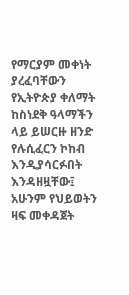የማርያም መቀነት ያረፈባቸውን የኢትዮጵያ ቀለማት ከስነደቅ ዓላማችን ላይ ይሠርዙ ዘንድ የሉሲፈርን ኮከብ እንዲያሳርፉበት እንዳዘዟቸው፤ አሁንም የህይወትን ዛፍ መቀዳጀት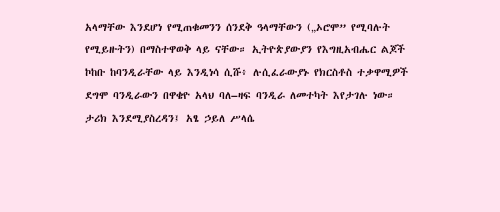አላማቸው እንደሆነ የሚጠቁመንን ሰንደቅ ዓላማቸውን („ኦሮሞ” የሚባሉት የሚይዙትን) በማስተዋወቅ ላይ ናቸው። ኢትዮጵያውያን የእግዚአብሔር ልጆች ኮከቡ ከባንዲራቸው ላይ እንዲነሳ ሲሹ፥ ሉሲፈራውያኑ የክርስቶስ ተቃዋሚዎች ደግሞ ባንዲራውን በዋቄዮ አላህ ባለ–ዛፍ ባንዲራ ለመተካት እየታገሉ ነው።
ታሪክ እንደሚያስረዳን፤ አፄ ኃይለ ሥላሴ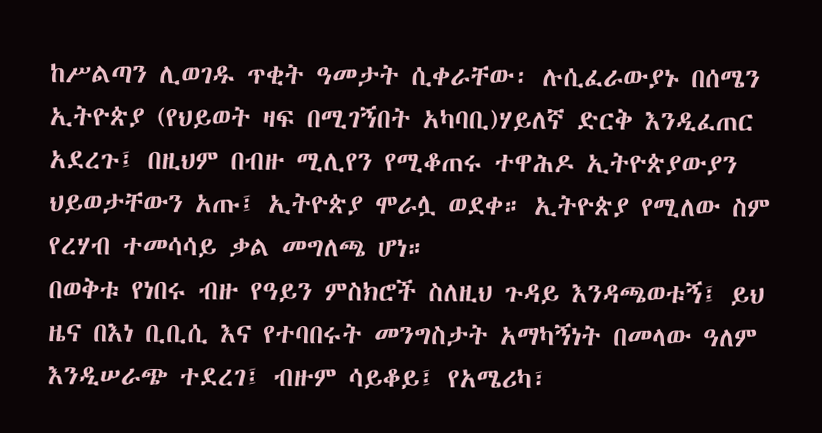ከሥልጣን ሊወገዱ ጥቂት ዓመታት ሲቀራቸው፡ ሉሲፈራውያኑ በሰሜን ኢትዮጵያ (የህይወት ዛፍ በሚገኝበት አካባቢ)ሃይለኛ ድርቅ እንዲፈጠር አደረጉ፤ በዚህም በብዙ ሚሊየን የሚቆጠሩ ተዋሕዶ ኢትዮጵያውያን ህይወታቸውን አጡ፤ ኢትዮጵያ ሞራሏ ወደቀ። ኢትዮጵያ የሚለው ስም የረሃብ ተመሳሳይ ቃል መግለጫ ሆነ።
በወቅቱ የነበሩ ብዙ የዓይን ምስክሮች ስለዚህ ጉዳይ እንዳጫወቱኝ፤ ይህ ዜና በእነ ቢቢሲ እና የተባበሩት መንግስታት አማካኝነት በመላው ዓለም እንዲሠራጭ ተደረገ፤ ብዙም ሳይቆይ፤ የአሜሪካ፣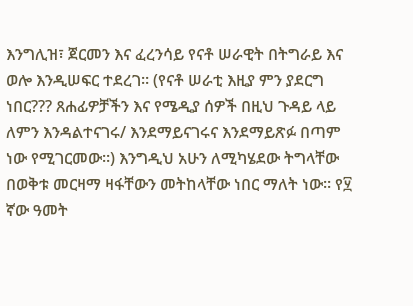እንግሊዝ፣ ጀርመን እና ፈረንሳይ የናቶ ሠራዊት በትግራይ እና ወሎ እንዲሠፍር ተደረገ። (የናቶ ሠራቲ እዚያ ምን ያደርግ ነበር??? ጸሐፊዎቻችን እና የሜዲያ ሰዎች በዚህ ጉዳይ ላይ ለምን እንዳልተናገሩ/ እንደማይናገሩና እንደማይጽፉ በጣም ነው የሚገርመው።) እንግዲህ አሁን ለሚካሄደው ትግላቸው በወቅቱ መርዛማ ዛፋቸውን መትከላቸው ነበር ማለት ነው። የ፶ ኛው ዓመት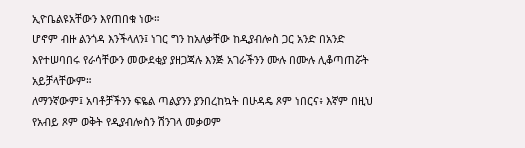ኢዮቤልዩአቸውን እየጠበቁ ነው።
ሆኖም ብዙ ልንጎዳ እንችላለን፤ ነገር ግን ከአለቃቸው ከዲያብሎስ ጋር አንድ በአንድ እየተሠባበሩ የራሳቸውን መውደቂያ ያዘጋጃሉ እንጅ አገራችንን ሙሉ በሙሉ ሊቆጣጠሯት አይቻላቸውም።
ለማንኛውም፤ አባቶቻችንን ፍዬል ጣልያንን ያንበረከኳት በሁዳዴ ጾም ነበርና፥ እኛም በዚህ የአብይ ጾም ወቅት የዲያብሎስን ሽንገላ መቃወም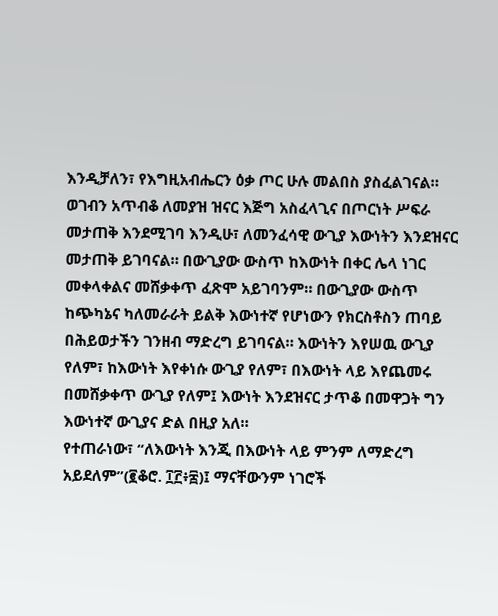እንዲቻለን፣ የእግዚአብሔርን ዕቃ ጦር ሁሉ መልበስ ያስፈልገናል። ወገብን አጥብቆ ለመያዝ ዝናር እጅግ አስፈላጊና በጦርነት ሥፍራ መታጠቅ እንደሚገባ እንዲሁ፣ ለመንፈሳዊ ውጊያ እውነትን እንደዝናር መታጠቅ ይገባናል። በውጊያው ውስጥ ከእውነት በቀር ሌላ ነገር መቀላቀልና መሸቃቀጥ ፈጽሞ አይገባንም። በውጊያው ውስጥ ከጭካኔና ካለመራራት ይልቅ እውነተኛ የሆነውን የክርስቶስን ጠባይ በሕይወታችን ገንዘብ ማድረግ ይገባናል። እውነትን እየሠዉ ውጊያ የለም፣ ከእውነት እየቀነሱ ውጊያ የለም፣ በእውነት ላይ እየጨመሩ በመሸቃቀጥ ውጊያ የለም፤ እውነት እንደዝናር ታጥቆ በመዋጋት ግን እውነተኛ ውጊያና ድል በዚያ አለ።
የተጠራነው፣ “ለእውነት እንጂ በእውነት ላይ ምንም ለማድረግ አይደለም”(፪ቆሮ. ፲፫፥፰)፤ ማናቸውንም ነገሮች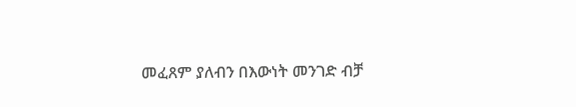መፈጸም ያለብን በእውነት መንገድ ብቻ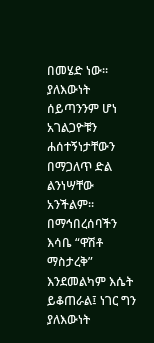በመሄድ ነው። ያለእውነት ሰይጣንንም ሆነ አገልጋዮቹን ሐሰተኝነታቸውን በማጋለጥ ድል ልንነሣቸው አንችልም። በማኅበረሰባችን እሳቤ “ዋሽቶ ማስታረቅ” እንደመልካም እሴት ይቆጠራል፤ ነገር ግን ያለእውነት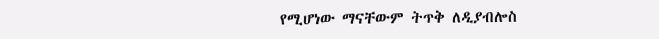የሚሆነው ማናቸውም ትጥቅ ለዲያብሎስ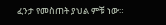ፈንታ የመስጠት ያህል ምቹ ነው።